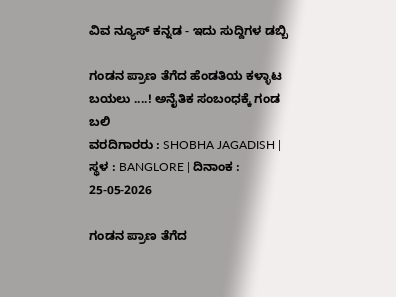ವಿವ ನ್ಯೂಸ್ ಕನ್ನಡ - ಇದು ಸುದ್ದಿಗಳ ಡಬ್ಬಿ

ಗಂಡನ ಪ್ರಾಣ ತೆಗೆದ ಹೆಂಡತಿಯ ಕಳ್ಳಾಟ ಬಯಲು ....! ಅನೈತಿಕ ಸಂಬಂಧಕ್ಕೆ ಗಂಡ ಬಲಿ
ವರದಿಗಾರರು : SHOBHA JAGADISH | ಸ್ಥಳ : BANGLORE | ದಿನಾಂಕ : 25-05-2026

ಗಂಡನ ಪ್ರಾಣ ತೆಗೆದ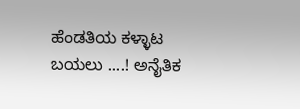ಹೆಂಡತಿಯ ಕಳ್ಳಾಟ ಬಯಲು ....! ಅನೈತಿಕ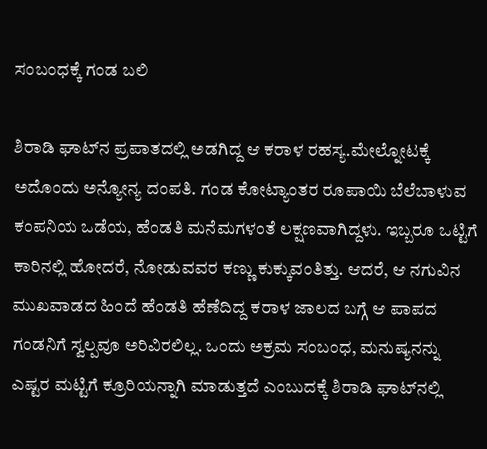ಸಂಬಂಧಕ್ಕೆ ಗಂಡ ಬಲಿ

ಶಿರಾಡಿ ಘಾಟ್‌ನ ಪ್ರಪಾತದಲ್ಲಿ ಅಡಗಿದ್ದ ಆ ಕರಾಳ ರಹಸ್ಯ.ಮೇಲ್ನೋಟಕ್ಕೆ ಅದೊಂದು ಅನ್ಯೋನ್ಯ ದಂಪತಿ. ಗಂಡ ಕೋಟ್ಯಾಂತರ ರೂಪಾಯಿ ಬೆಲೆಬಾಳುವ ಕಂಪನಿಯ ಒಡೆಯ, ಹೆಂಡತಿ ಮನೆಮಗಳಂತೆ ಲಕ್ಷಣವಾಗಿದ್ದಳು. ಇಬ್ಬರೂ ಒಟ್ಟಿಗೆ ಕಾರಿನಲ್ಲಿ ಹೋದರೆ, ನೋಡುವವರ ಕಣ್ಣು ಕುಕ್ಕುವಂತಿತ್ತು. ಆದರೆ, ಆ ನಗುವಿನ ಮುಖವಾಡದ ಹಿಂದೆ ಹೆಂಡತಿ ಹೆಣೆದಿದ್ದ ಕರಾಳ ಜಾಲದ ಬಗ್ಗೆ ಆ ಪಾಪದ ಗಂಡನಿಗೆ ಸ್ವಲ್ಪವೂ ಅರಿವಿರಲಿಲ್ಲ. ಒಂದು ಅಕ್ರಮ ಸಂಬಂಧ, ಮನುಷ್ಯನನ್ನು ಎಷ್ಟರ ಮಟ್ಟಿಗೆ ಕ್ರೂರಿಯನ್ನಾಗಿ ಮಾಡುತ್ತದೆ ಎಂಬುದಕ್ಕೆ ಶಿರಾಡಿ ಘಾಟ್‌ನಲ್ಲಿ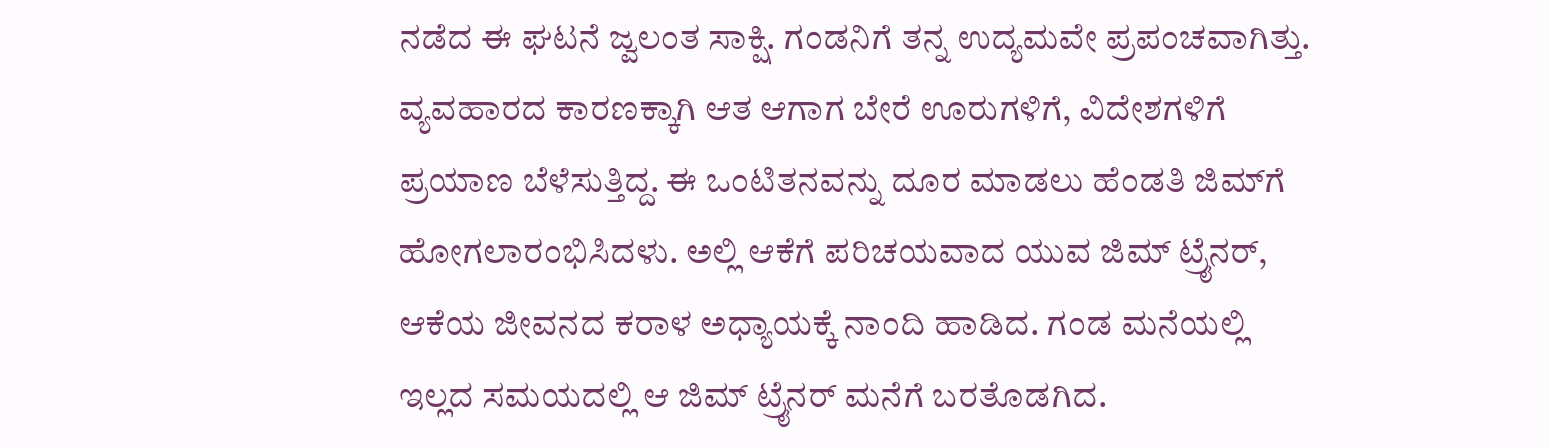ನಡೆದ ಈ ಘಟನೆ ಜ್ವಲಂತ ಸಾಕ್ಷಿ. ಗಂಡನಿಗೆ ತನ್ನ ಉದ್ಯಮವೇ ಪ್ರಪಂಚವಾಗಿತ್ತು. ವ್ಯವಹಾರದ ಕಾರಣಕ್ಕಾಗಿ ಆತ ಆಗಾಗ ಬೇರೆ ಊರುಗಳಿಗೆ, ವಿದೇಶಗಳಿಗೆ ಪ್ರಯಾಣ ಬೆಳೆಸುತ್ತಿದ್ದ. ಈ ಒಂಟಿತನವನ್ನು ದೂರ ಮಾಡಲು ಹೆಂಡತಿ ಜಿಮ್‌ಗೆ ಹೋಗಲಾರಂಭಿಸಿದಳು. ಅಲ್ಲಿ ಆಕೆಗೆ ಪರಿಚಯವಾದ ಯುವ ಜಿಮ್ ಟ್ರೈನರ್, ಆಕೆಯ ಜೀವನದ ಕರಾಳ ಅಧ್ಯಾಯಕ್ಕೆ ನಾಂದಿ ಹಾಡಿದ. ಗಂಡ ಮನೆಯಲ್ಲಿ ಇಲ್ಲದ ಸಮಯದಲ್ಲಿ ಆ ಜಿಮ್ ಟ್ರೈನರ್ ಮನೆಗೆ ಬರತೊಡಗಿದ.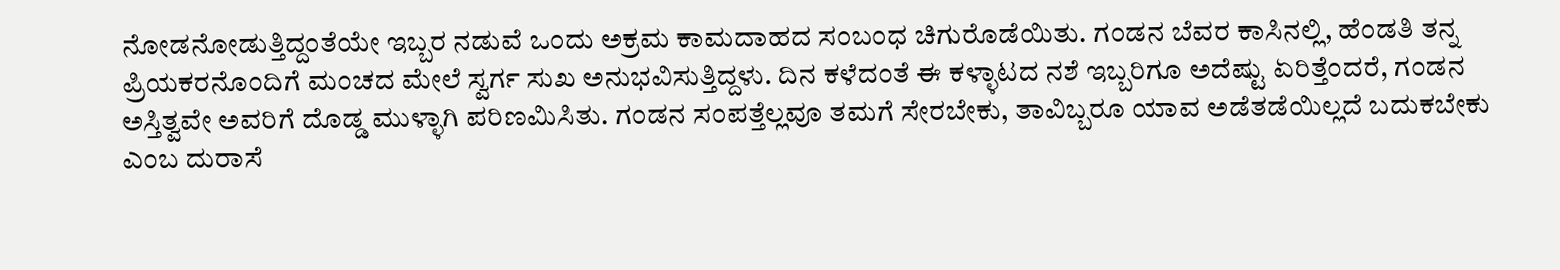ನೋಡನೋಡುತ್ತಿದ್ದಂತೆಯೇ ಇಬ್ಬರ ನಡುವೆ ಒಂದು ಅಕ್ರಮ ಕಾಮದಾಹದ ಸಂಬಂಧ ಚಿಗುರೊಡೆಯಿತು. ಗಂಡನ ಬೆವರ ಕಾಸಿನಲ್ಲಿ, ಹೆಂಡತಿ ತನ್ನ ಪ್ರಿಯಕರನೊಂದಿಗೆ ಮಂಚದ ಮೇಲೆ ಸ್ವರ್ಗ ಸುಖ ಅನುಭವಿಸುತ್ತಿದ್ದಳು. ದಿನ ಕಳೆದಂತೆ ಈ ಕಳ್ಳಾಟದ ನಶೆ ಇಬ್ಬರಿಗೂ ಅದೆಷ್ಟು ಏರಿತ್ತೆಂದರೆ, ಗಂಡನ ಅಸ್ತಿತ್ವವೇ ಅವರಿಗೆ ದೊಡ್ಡ ಮುಳ್ಳಾಗಿ ಪರಿಣಮಿಸಿತು. ಗಂಡನ ಸಂಪತ್ತೆಲ್ಲವೂ ತಮಗೆ ಸೇರಬೇಕು, ತಾವಿಬ್ಬರೂ ಯಾವ ಅಡೆತಡೆಯಿಲ್ಲದೆ ಬದುಕಬೇಕು ಎಂಬ ದುರಾಸೆ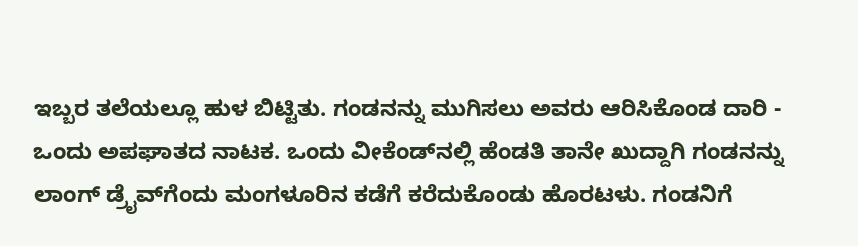ಇಬ್ಬರ ತಲೆಯಲ್ಲೂ ಹುಳ ಬಿಟ್ಟಿತು. ಗಂಡನನ್ನು ಮುಗಿಸಲು ಅವರು ಆರಿಸಿಕೊಂಡ ದಾರಿ - ಒಂದು ಅಪಘಾತದ ನಾಟಕ. ಒಂದು ವೀಕೆಂಡ್‌ನಲ್ಲಿ ಹೆಂಡತಿ ತಾನೇ ಖುದ್ದಾಗಿ ಗಂಡನನ್ನು ಲಾಂಗ್ ಡ್ರೈವ್‌ಗೆಂದು ಮಂಗಳೂರಿನ ಕಡೆಗೆ ಕರೆದುಕೊಂಡು ಹೊರಟಳು. ಗಂಡನಿಗೆ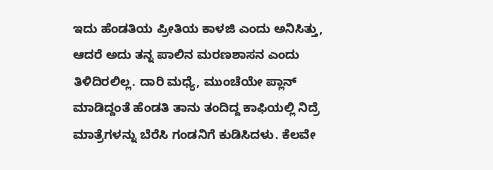ಇದು ಹೆಂಡತಿಯ ಪ್ರೀತಿಯ ಕಾಳಜಿ ಎಂದು ಅನಿಸಿತ್ತು, ಆದರೆ ಅದು ತನ್ನ ಪಾಲಿನ ಮರಣಶಾಸನ ಎಂದು ತಿಳಿದಿರಲಿಲ್ಲ. ದಾರಿ ಮಧ್ಯೆ, ಮುಂಚೆಯೇ ಪ್ಲಾನ್ ಮಾಡಿದ್ದಂತೆ ಹೆಂಡತಿ ತಾನು ತಂದಿದ್ದ ಕಾಫಿಯಲ್ಲಿ ನಿದ್ರೆ ಮಾತ್ರೆಗಳನ್ನು ಬೆರೆಸಿ ಗಂಡನಿಗೆ ಕುಡಿಸಿದಳು. ಕೆಲವೇ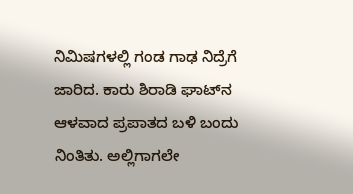ನಿಮಿಷಗಳಲ್ಲಿ ಗಂಡ ಗಾಢ ನಿದ್ರೆಗೆ ಜಾರಿದ. ಕಾರು ಶಿರಾಡಿ ಘಾಟ್‌ನ ಆಳವಾದ ಪ್ರಪಾತದ ಬಳಿ ಬಂದು ನಿಂತಿತು. ಅಲ್ಲಿಗಾಗಲೇ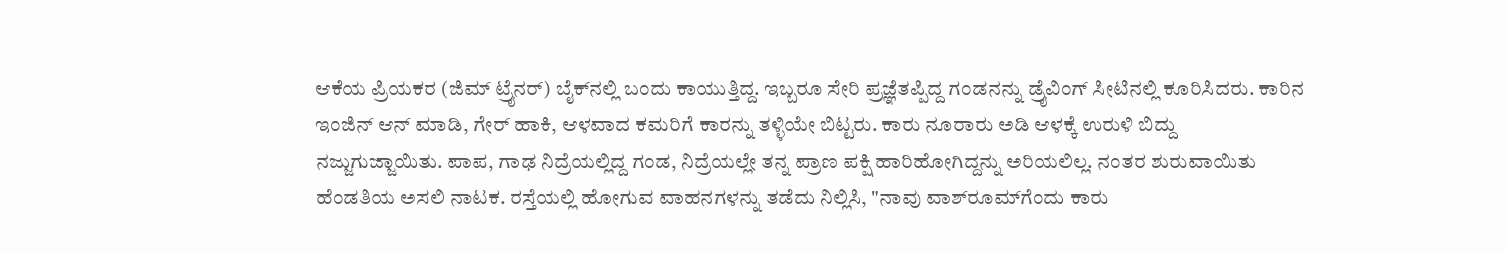ಆಕೆಯ ಪ್ರಿಯಕರ (ಜಿಮ್ ಟ್ರೈನರ್) ಬೈಕ್‌ನಲ್ಲಿ ಬಂದು ಕಾಯುತ್ತಿದ್ದ. ಇಬ್ಬರೂ ಸೇರಿ ಪ್ರಜ್ಞೆತಪ್ಪಿದ್ದ ಗಂಡನನ್ನು ಡ್ರೈವಿಂಗ್ ಸೀಟಿನಲ್ಲಿ ಕೂರಿಸಿದರು. ಕಾರಿನ ಇಂಜಿನ್ ಆನ್ ಮಾಡಿ, ಗೇರ್ ಹಾಕಿ, ಆಳವಾದ ಕಮರಿಗೆ ಕಾರನ್ನು ತಳ್ಳಿಯೇ ಬಿಟ್ಟರು. ಕಾರು ನೂರಾರು ಅಡಿ ಆಳಕ್ಕೆ ಉರುಳಿ ಬಿದ್ದು ನಜ್ಜುಗುಜ್ಜಾಯಿತು. ಪಾಪ, ಗಾಢ ನಿದ್ರೆಯಲ್ಲಿದ್ದ ಗಂಡ, ನಿದ್ರೆಯಲ್ಲೇ ತನ್ನ ಪ್ರಾಣ ಪಕ್ಷಿ ಹಾರಿಹೋಗಿದ್ದನ್ನು ಅರಿಯಲಿಲ್ಲ. ನಂತರ ಶುರುವಾಯಿತು ಹೆಂಡತಿಯ ಅಸಲಿ ನಾಟಕ. ರಸ್ತೆಯಲ್ಲಿ ಹೋಗುವ ವಾಹನಗಳನ್ನು ತಡೆದು ನಿಲ್ಲಿಸಿ, "ನಾವು ವಾಶ್‌ರೂಮ್‌ಗೆಂದು ಕಾರು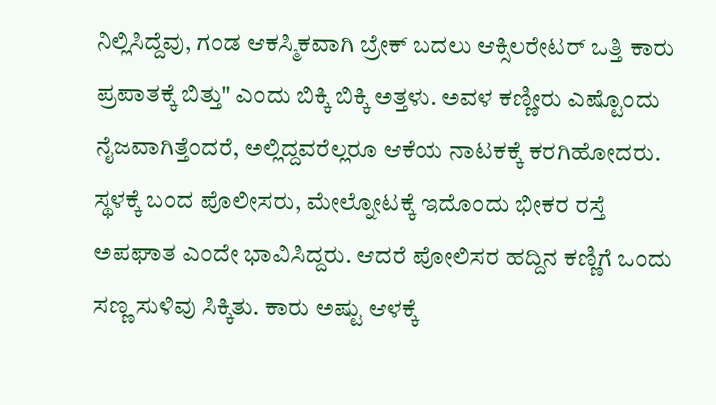ನಿಲ್ಲಿಸಿದ್ದೆವು, ಗಂಡ ಆಕಸ್ಮಿಕವಾಗಿ ಬ್ರೇಕ್ ಬದಲು ಆಕ್ಸಿಲರೇಟರ್ ಒತ್ತಿ ಕಾರು ಪ್ರಪಾತಕ್ಕೆ ಬಿತ್ತು" ಎಂದು ಬಿಕ್ಕಿ ಬಿಕ್ಕಿ ಅತ್ತಳು. ಅವಳ ಕಣ್ಣೀರು ಎಷ್ಟೊಂದು ನೈಜವಾಗಿತ್ತೆಂದರೆ, ಅಲ್ಲಿದ್ದವರೆಲ್ಲರೂ ಆಕೆಯ ನಾಟಕಕ್ಕೆ ಕರಗಿಹೋದರು. ಸ್ಥಳಕ್ಕೆ ಬಂದ ಪೊಲೀಸರು, ಮೇಲ್ನೋಟಕ್ಕೆ ಇದೊಂದು ಭೀಕರ ರಸ್ತೆ ಅಪಘಾತ ಎಂದೇ ಭಾವಿಸಿದ್ದರು. ಆದರೆ ಪೋಲಿಸರ ಹದ್ದಿನ ಕಣ್ಣಿಗೆ ಒಂದು ಸಣ್ಣ ಸುಳಿವು ಸಿಕ್ಕಿತು. ಕಾರು ಅಷ್ಟು ಆಳಕ್ಕೆ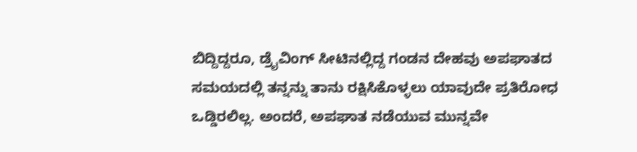ಬಿದ್ದಿದ್ದರೂ, ಡ್ರೈವಿಂಗ್ ಸೀಟಿನಲ್ಲಿದ್ದ ಗಂಡನ ದೇಹವು ಅಪಘಾತದ ಸಮಯದಲ್ಲಿ ತನ್ನನ್ನು ತಾನು ರಕ್ಷಿಸಿಕೊಳ್ಳಲು ಯಾವುದೇ ಪ್ರತಿರೋಧ ಒಡ್ಡಿರಲಿಲ್ಲ. ಅಂದರೆ, ಅಪಘಾತ ನಡೆಯುವ ಮುನ್ನವೇ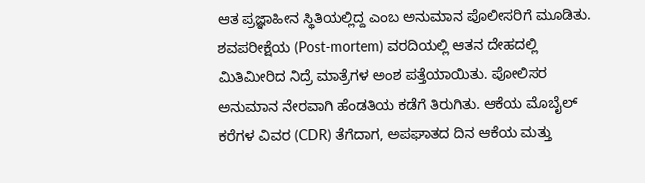ಆತ ಪ್ರಜ್ಞಾಹೀನ ಸ್ಥಿತಿಯಲ್ಲಿದ್ದ ಎಂಬ ಅನುಮಾನ ಪೊಲೀಸರಿಗೆ ಮೂಡಿತು. ಶವಪರೀಕ್ಷೆಯ (Post-mortem) ವರದಿಯಲ್ಲಿ ಆತನ ದೇಹದಲ್ಲಿ ಮಿತಿಮೀರಿದ ನಿದ್ರೆ ಮಾತ್ರೆಗಳ ಅಂಶ ಪತ್ತೆಯಾಯಿತು. ಪೋಲಿಸರ ಅನುಮಾನ ನೇರವಾಗಿ ಹೆಂಡತಿಯ ಕಡೆಗೆ ತಿರುಗಿತು. ಆಕೆಯ ಮೊಬೈಲ್ ಕರೆಗಳ ವಿವರ (CDR) ತೆಗೆದಾಗ, ಅಪಘಾತದ ದಿನ ಆಕೆಯ ಮತ್ತು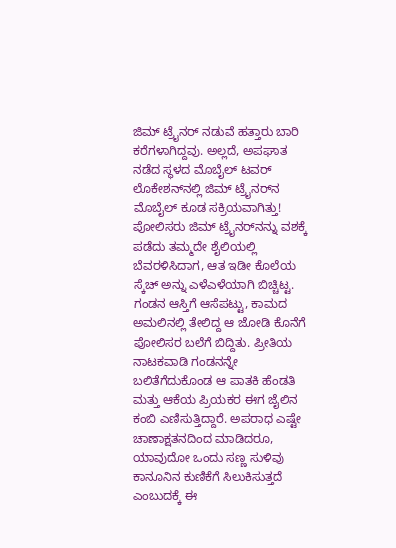ಜಿಮ್ ಟ್ರೈನರ್ ನಡುವೆ ಹತ್ತಾರು ಬಾರಿ ಕರೆಗಳಾಗಿದ್ದವು. ಅಲ್ಲದೆ, ಅಪಘಾತ ನಡೆದ ಸ್ಥಳದ ಮೊಬೈಲ್ ಟವರ್ ಲೊಕೇಶನ್‌ನಲ್ಲಿ ಜಿಮ್ ಟ್ರೈನರ್‌ನ ಮೊಬೈಲ್ ಕೂಡ ಸಕ್ರಿಯವಾಗಿತ್ತು! ಪೋಲಿಸರು ಜಿಮ್ ಟ್ರೈನರ್‌ನನ್ನು ವಶಕ್ಕೆ ಪಡೆದು ತಮ್ಮದೇ ಶೈಲಿಯಲ್ಲಿ ಬೆವರಳಿಸಿದಾಗ, ಆತ ಇಡೀ ಕೊಲೆಯ ಸ್ಕೆಚ್ ಅನ್ನು ಎಳೆಎಳೆಯಾಗಿ ಬಿಚ್ಚಿಟ್ಟ. ಗಂಡನ ಆಸ್ತಿಗೆ ಆಸೆಪಟ್ಟು, ಕಾಮದ ಅಮಲಿನಲ್ಲಿ ತೇಲಿದ್ದ ಆ ಜೋಡಿ ಕೊನೆಗೆ ಪೋಲಿಸರ ಬಲೆಗೆ ಬಿದ್ದಿತು. ಪ್ರೀತಿಯ ನಾಟಕವಾಡಿ ಗಂಡನನ್ನೇ ಬಲಿತೆಗೆದುಕೊಂಡ ಆ ಪಾತಕಿ ಹೆಂಡತಿ ಮತ್ತು ಆಕೆಯ ಪ್ರಿಯಕರ ಈಗ ಜೈಲಿನ ಕಂಬಿ ಎಣಿಸುತ್ತಿದ್ದಾರೆ. ಅಪರಾಧ ಎಷ್ಟೇ ಚಾಣಾಕ್ಷತನದಿಂದ ಮಾಡಿದರೂ, ಯಾವುದೋ ಒಂದು ಸಣ್ಣ ಸುಳಿವು ಕಾನೂನಿನ ಕುಣಿಕೆಗೆ ಸಿಲುಕಿಸುತ್ತದೆ ಎಂಬುದಕ್ಕೆ ಈ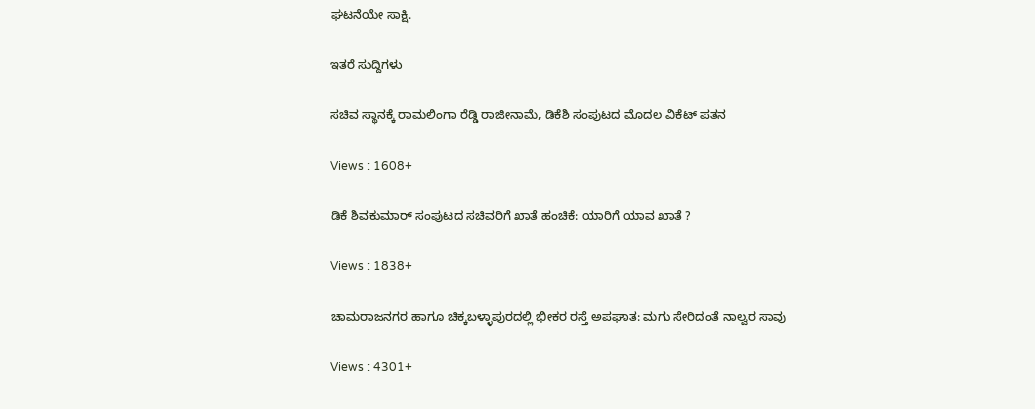ಘಟನೆಯೇ ಸಾಕ್ಷಿ.

ಇತರೆ ಸುದ್ದಿಗಳು

ಸಚಿವ ಸ್ಥಾನಕ್ಕೆ ರಾಮಲಿಂಗಾ ರೆಡ್ಡಿ ರಾಜೀನಾಮೆ, ಡಿಕೆಶಿ ಸಂಪುಟದ ಮೊದಲ ವಿಕೆಟ್ ಪತನ

Views : 1608+

ಡಿಕೆ ಶಿವಕುಮಾರ್ ಸಂಪುಟದ ಸಚಿವರಿಗೆ ಖಾತೆ ಹಂಚಿಕೆ: ಯಾರಿಗೆ ಯಾವ ಖಾತೆ ?

Views : 1838+

ಚಾಮರಾಜನಗರ ಹಾಗೂ ಚಿಕ್ಕಬಳ್ಳಾಪುರದಲ್ಲಿ ಭೀಕರ ರಸ್ತೆ ಅಪಘಾತ: ಮಗು ಸೇರಿದಂತೆ ನಾಲ್ವರ ಸಾವು

Views : 4301+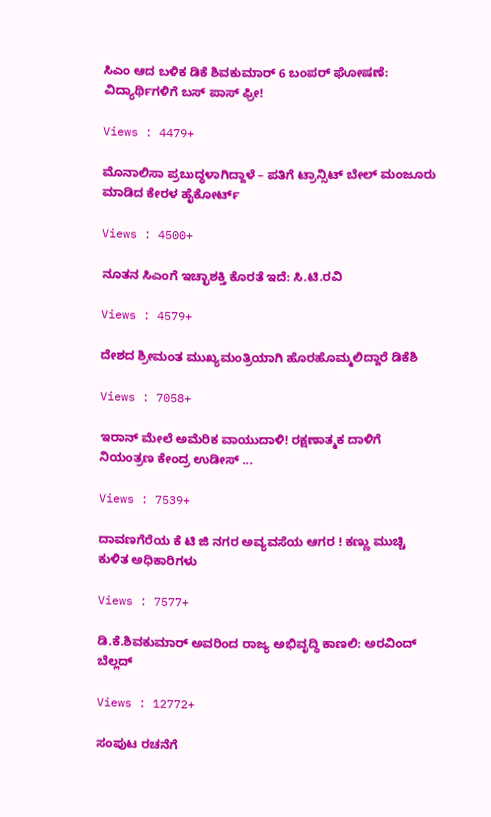ಸಿಎಂ ಆದ ಬಳಿಕ ಡಿಕೆ ಶಿವಕುಮಾರ್ 6 ಬಂಪರ್ ಘೋಷಣೆ: ವಿದ್ಯಾರ್ಥಿಗಳಿಗೆ ಬಸ್ ಪಾಸ್ ಫ್ರೀ!

Views : 4479+

ಮೊನಾಲಿಸಾ ಪ್ರಬುದ್ಧಳಾಗಿದ್ದಾಳೆ – ಪತಿಗೆ ಟ್ರಾನ್ಸಿಟ್ ಬೇಲ್‌ ಮಂಜೂರು ಮಾಡಿದ ಕೇರಳ ಹೈಕೋರ್ಟ್

Views : 4500+

ನೂತನ ಸಿಎಂಗೆ ಇಚ್ಛಾಶಕ್ತಿ ಕೊರತೆ ಇದೆ: ಸಿ.ಟಿ.ರವಿ

Views : 4579+

ದೇಶದ ಶ್ರೀಮಂತ ಮುಖ್ಯಮಂತ್ರಿಯಾಗಿ ಹೊರಹೊಮ್ಮಲಿದ್ದಾರೆ ಡಿಕೆಶಿ

Views : 7058+

ಇರಾನ್ ಮೇಲೆ ಅಮೆರಿಕ ವಾಯುದಾಳಿ! ರಕ್ಷಣಾತ್ಮಕ ದಾಳಿಗೆ ನಿಯಂತ್ರಣ ಕೇಂದ್ರ ಉಡೀಸ್ ...

Views : 7539+

ದಾವಣಗೆರೆಯ ಕೆ ಟಿ ಜಿ ನಗರ ಅವ್ಯವಸೆಯ ಆಗರ ! ಕಣ್ಣು ಮುಚ್ಚಿ ಕುಳಿತ ಅಧಿಕಾರಿಗಳು

Views : 7577+

ಡಿ.ಕೆ.ಶಿವಕುಮಾರ್ ಅವರಿಂದ ರಾಜ್ಯ ಅಭಿವೃದ್ಧಿ ಕಾಣಲಿ: ಅರವಿಂದ್ ಬೆಲ್ಲದ್

Views : 12772+

ಸಂಪುಟ ರಚನೆಗೆ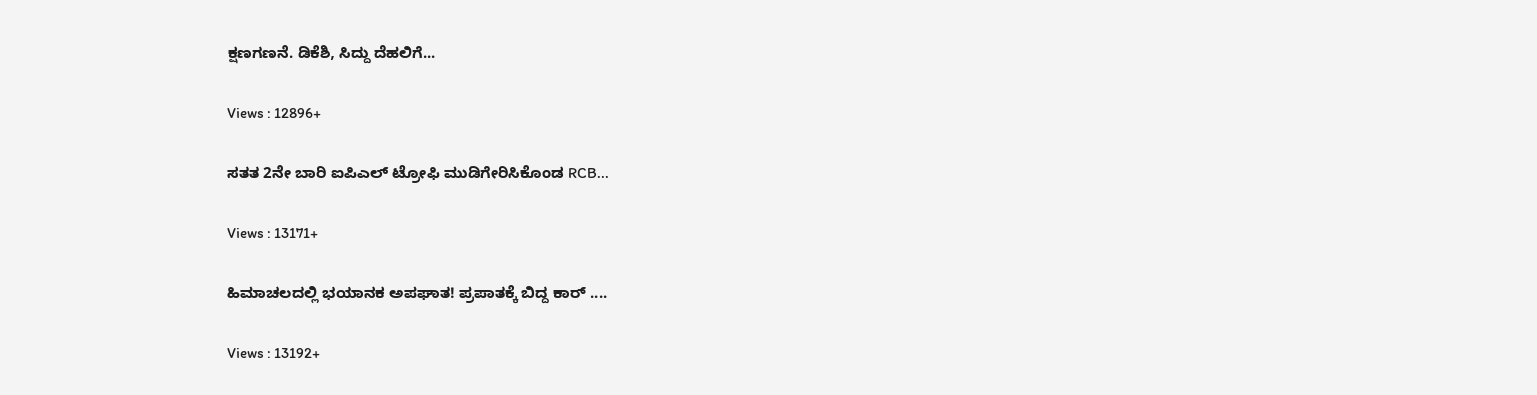ಕ್ಷಣಗಣನೆ. ಡಿಕೆಶಿ, ಸಿದ್ದು ದೆಹಲಿಗೆ...

Views : 12896+

ಸತತ 2ನೇ ಬಾರಿ ಐಪಿಎಲ್ ಟ್ರೋಫಿ ಮುಡಿಗೇರಿಸಿಕೊಂಡ RCB...

Views : 13171+

ಹಿಮಾಚಲದಲ್ಲಿ ಭಯಾನಕ ಅಪಘಾತ! ಪ್ರಪಾತಕ್ಕೆ ಬಿದ್ದ ಕಾರ್ ....

Views : 13192+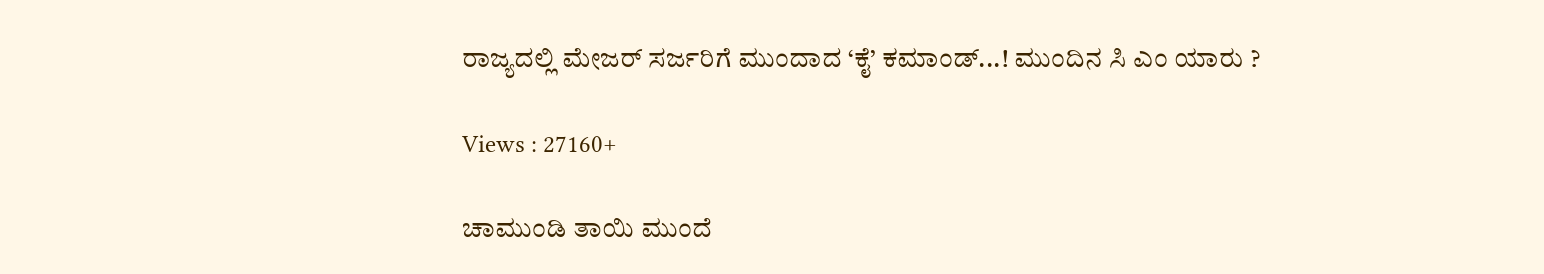ರಾಜ್ಯದಲ್ಲಿ ಮೇಜರ್ ಸರ್ಜರಿಗೆ ಮುಂದಾದ ‘ಕೈ’ ಕಮಾಂಡ್...! ಮುಂದಿನ ಸಿ ಎಂ ಯಾರು ?

Views : 27160+

ಚಾಮುಂಡಿ ತಾಯಿ ಮುಂದೆ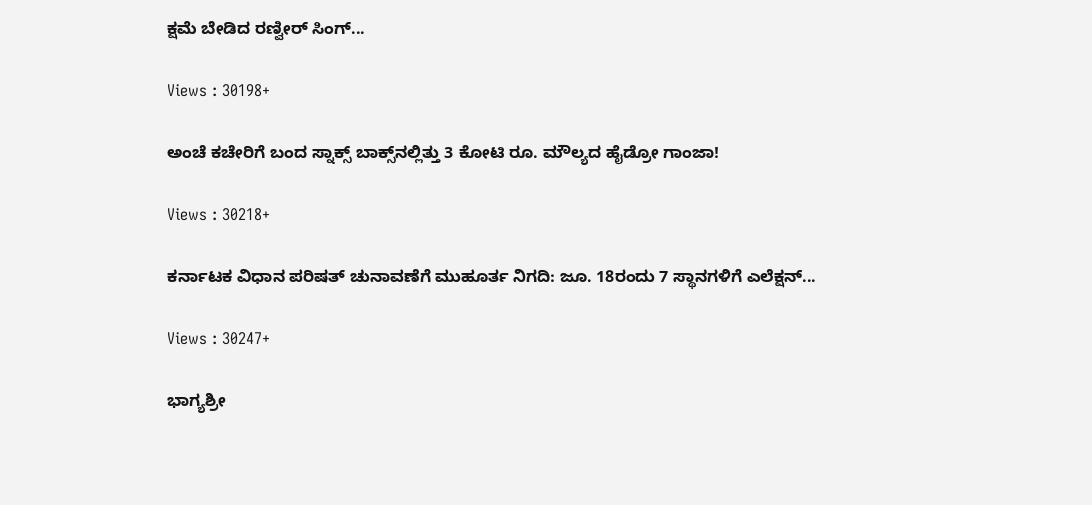ಕ್ಷಮೆ ಬೇಡಿದ ರಣ್ವೀರ್ ಸಿಂಗ್...

Views : 30198+

ಅಂಚೆ ಕಚೇರಿಗೆ ಬಂದ ಸ್ನಾಕ್ಸ್ ಬಾಕ್ಸ್‌ನಲ್ಲಿತ್ತು 3 ಕೋಟಿ ರೂ. ಮೌಲ್ಯದ ಹೈಡ್ರೋ ಗಾಂಜಾ!

Views : 30218+

ಕರ್ನಾಟಕ ವಿಧಾನ ಪರಿಷತ್ ಚುನಾವಣೆಗೆ ಮುಹೂರ್ತ ನಿಗದಿ: ಜೂ. 18ರಂದು 7 ಸ್ಥಾನಗಳಿಗೆ ಎಲೆಕ್ಷನ್...

Views : 30247+

ಭಾಗ್ಯಶ್ರೀ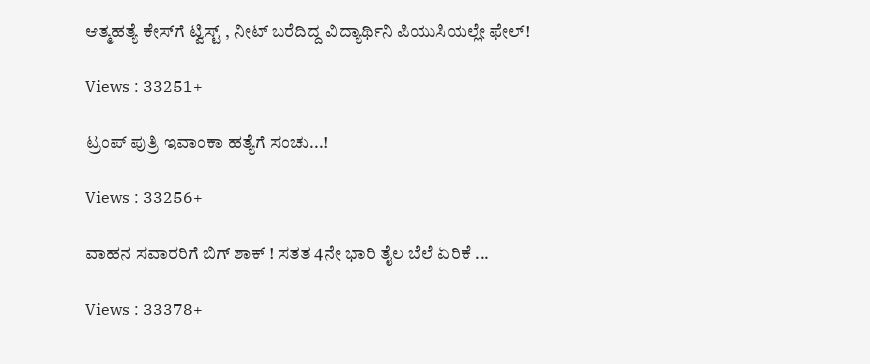ಆತ್ಮಹತ್ಯೆ ಕೇಸ್‌ಗೆ ಟ್ವಿಸ್ಟ್ , ನೀಟ್ ಬರೆದಿದ್ದ ವಿದ್ಯಾರ್ಥಿನಿ ಪಿಯುಸಿಯಲ್ಲೇ ಫೇಲ್!

Views : 33251+

ಟ್ರಂಪ್ ಪುತ್ರಿ ಇವಾಂಕಾ ಹತ್ಯೆಗೆ ಸಂಚು...!

Views : 33256+

ವಾಹನ ಸವಾರರಿಗೆ ಬಿಗ್ ಶಾಕ್ ! ಸತತ 4ನೇ ಭಾರಿ ತೈಲ ಬೆಲೆ ಏರಿಕೆ ...

Views : 33378+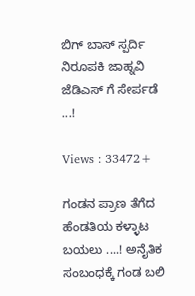ಬಿಗ್ ಬಾಸ್ ಸ್ಪರ್ದಿ ನಿರೂಪಕಿ ಜಾಹ್ನವಿ ಜೆಡಿಎಸ್ ಗೆ ಸೇರ್ಪಡೆ ...!

Views : 33472+

ಗಂಡನ ಪ್ರಾಣ ತೆಗೆದ ಹೆಂಡತಿಯ ಕಳ್ಳಾಟ ಬಯಲು ....! ಅನೈತಿಕ ಸಂಬಂಧಕ್ಕೆ ಗಂಡ ಬಲಿ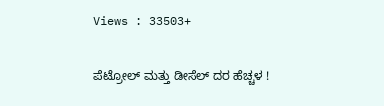Views : 33503+

ಪೆಟ್ರೋಲ್ ಮತ್ತು ಡೀಸೆಲ್ ದರ ಹೆಚ್ಚಳ !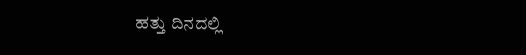ಹತ್ತು ದಿನದಲ್ಲಿ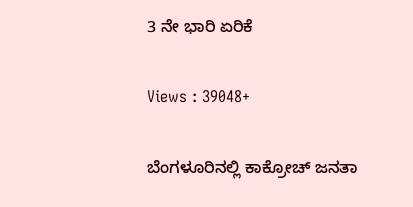3 ನೇ ಭಾರಿ ಏರಿಕೆ

Views : 39048+

ಬೆಂಗಳೂರಿನಲ್ಲಿ ಕಾಕ್ರೋಚ್ ಜನತಾ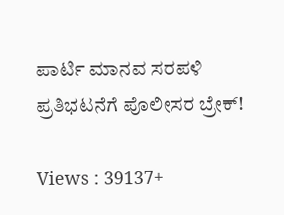ಪಾರ್ಟಿ ಮಾನವ ಸರಪಳಿ ಪ್ರತಿಭಟನೆಗೆ ಪೊಲೀಸರ ಬ್ರೇಕ್!

Views : 39137+